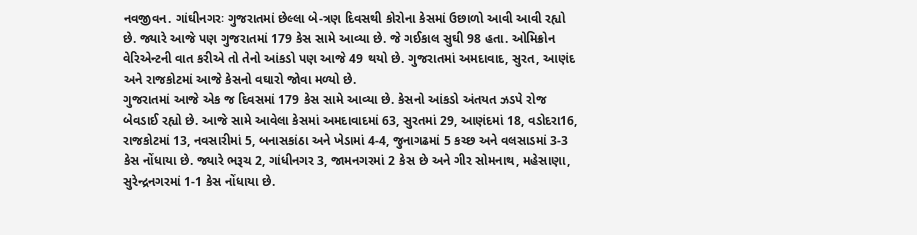નવજીવન. ગાંઘીનગરઃ ગુજરાતમાં છેલ્લા બે-ત્રણ દિવસથી કોરોના કેસમાં ઉછાળો આવી આવી રહ્યો છે. જ્યારે આજે પણ ગુજરાતમાં 179 કેસ સામે આવ્યા છે. જે ગઈકાલ સુઘી 98 હતા. ઓમિક્રોન વેરિએન્ટની વાત કરીએ તો તેનો આંકડો પણ આજે 49 થયો છે. ગુજરાતમાં અમદાવાદ, સુરત, આણંદ અને રાજકોટમાં આજે કેસનો વઘારો જોવા મળ્યો છે.
ગુજરાતમાં આજે એક જ દિવસમાં 179 કેસ સામે આવ્યા છે. કેસનો આંકડો અંતયત ઝડપે રોજ બેવડાઈ રહ્યો છે. આજે સામે આવેલા કેસમાં અમદાવાદમાં 63, સુરતમાં 29, આણંદમાં 18, વડોદરા16, રાજકોટમાં 13, નવસારીમાં 5, બનાસકાંઠા અને ખેડામાં 4-4, જુનાગઢમાં 5 કચ્છ અને વલસાડમાં 3-3 કેસ નોંધાયા છે. જ્યારે ભરૂચ 2, ગાંધીનગર 3, જામનગરમાં 2 કેસ છે અને ગીર સોમનાથ, મહેસાણા, સુરેન્દ્રનગરમાં 1-1 કેસ નોંધાયા છે.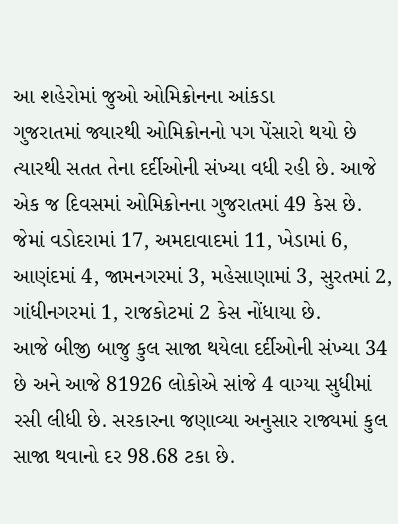આ શહેરોમાં જુઓ ઓમિક્રોનના આંકડા
ગુજરાતમાં જ્યારથી ઓમિક્રોનનો પગ પેંસારો થયો છે ત્યારથી સતત તેના દર્દીઓની સંખ્યા વધી રહી છે. આજે એક જ દિવસમાં ઓમિક્રોનના ગુજરાતમાં 49 કેસ છે. જેમાં વડોદરામાં 17, અમદાવાદમાં 11, ખેડામાં 6, આણંદમાં 4, જામનગરમાં 3, મહેસાણામાં 3, સુરતમાં 2, ગાંધીનગરમાં 1, રાજકોટમાં 2 કેસ નોંધાયા છે.
આજે બીજી બાજુ કુલ સાજા થયેલા દર્દીઓની સંખ્યા 34 છે અને આજે 81926 લોકોએ સાંજે 4 વાગ્યા સુધીમાં રસી લીધી છે. સરકારના જણાવ્યા અનુસાર રાજ્યમાં કુલ સાજા થવાનો દર 98.68 ટકા છે.